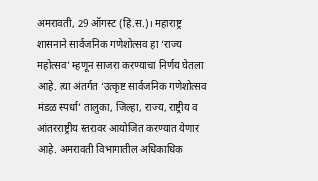अमरावती, 29 ऑगस्ट (हिं.स.)। महाराष्ट्र शासनाने सार्वजनिक गणेशोत्सव हा ‘राज्य महोत्सव’ म्हणून साजरा करण्याचा निर्णय घेतला आहे. त्या अंतर्गत ‘उत्कृष्ट सार्वजनिक गणेशोत्सव मंडळ स्पर्धा’ तालुका, जिल्हा, राज्य, राष्ट्रीय व आंतरराष्ट्रीय स्तरावर आयोजित करण्यात येणार आहे. अमरावती विभागातील अधिकाधिक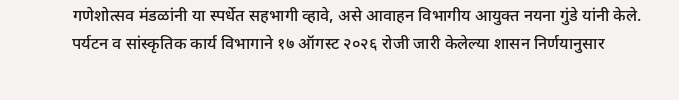गणेशोत्सव मंडळांनी या स्पर्धेत सहभागी व्हावे, असे आवाहन विभागीय आयुक्त नयना गुंडे यांनी केले.
पर्यटन व सांस्कृतिक कार्य विभागाने १७ ऑगस्ट २०२६ रोजी जारी केलेल्या शासन निर्णयानुसार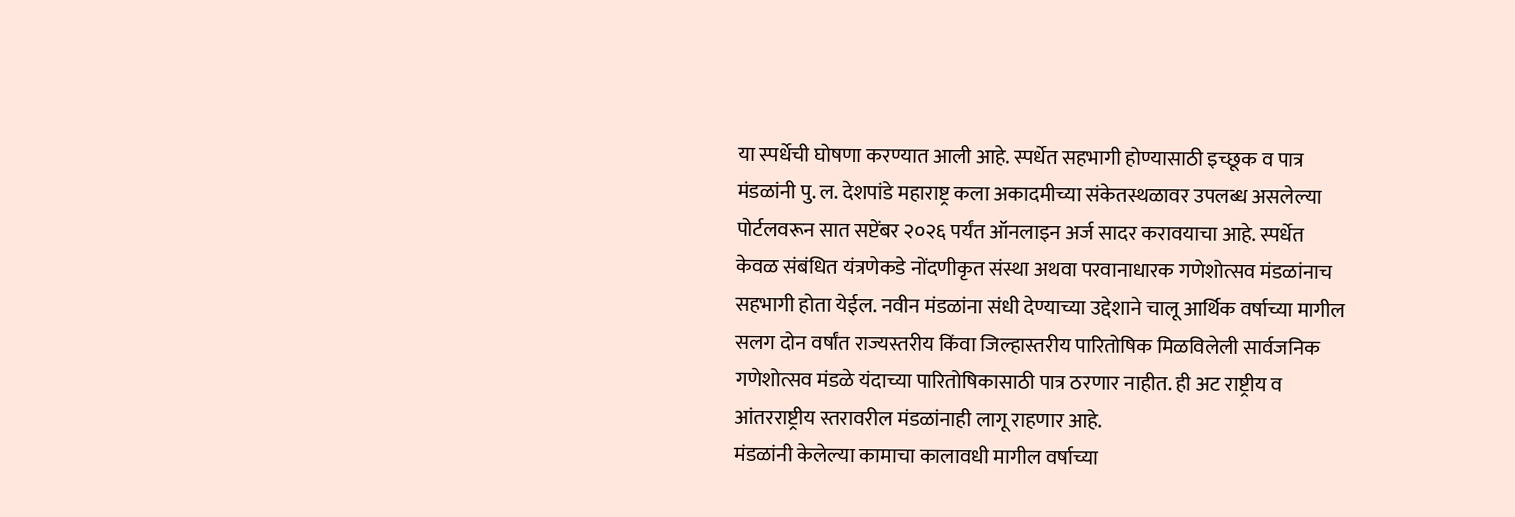या स्पर्धेची घोषणा करण्यात आली आहे. स्पर्धेत सहभागी होण्यासाठी इच्छूक व पात्र मंडळांनी पु. ल. देशपांडे महाराष्ट्र कला अकादमीच्या संकेतस्थळावर उपलब्ध असलेल्या पोर्टलवरून सात सप्टेंबर २०२६ पर्यंत ऑनलाइन अर्ज सादर करावयाचा आहे. स्पर्धेत केवळ संबंधित यंत्रणेकडे नोंदणीकृत संस्था अथवा परवानाधारक गणेशोत्सव मंडळांनाच सहभागी होता येईल. नवीन मंडळांना संधी देण्याच्या उद्देशाने चालू आर्थिक वर्षाच्या मागील सलग दोन वर्षांत राज्यस्तरीय किंवा जिल्हास्तरीय पारितोषिक मिळविलेली सार्वजनिक गणेशोत्सव मंडळे यंदाच्या पारितोषिकासाठी पात्र ठरणार नाहीत. ही अट राष्ट्रीय व आंतरराष्ट्रीय स्तरावरील मंडळांनाही लागू राहणार आहे.
मंडळांनी केलेल्या कामाचा कालावधी मागील वर्षाच्या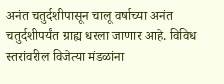अनंत चतुर्दशीपासून चालू वर्षाच्या अनंत चतुर्दशीपर्यंत ग्राह्य धरला जाणार आहे. विविध स्तरांवरील विजेत्या मंडळांना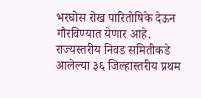भरघोस रोख पारितोषिके देऊन गौरविण्यात येणार आहे. राज्यस्तरीय निवड समितीकडे आलेल्या ३६ जिल्हास्तरीय प्रथम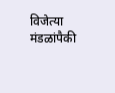विजेत्या मंडळांपैकी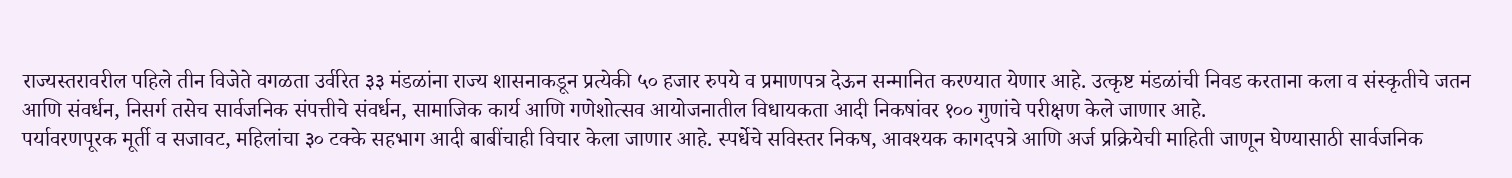राज्यस्तरावरील पहिले तीन विजेते वगळता उर्वरित ३३ मंडळांना राज्य शासनाकडून प्रत्येकी ५० हजार रुपये व प्रमाणपत्र देऊन सन्मानित करण्यात येणार आहे. उत्कृष्ट मंडळांची निवड करताना कला व संस्कृतीचे जतन आणि संवर्धन, निसर्ग तसेच सार्वजनिक संपत्तीचे संवर्धन, सामाजिक कार्य आणि गणेशोत्सव आयोजनातील विधायकता आदी निकषांवर १०० गुणांचे परीक्षण केले जाणार आहे.
पर्यावरणपूरक मूर्ती व सजावट, महिलांचा ३० टक्के सहभाग आदी बाबींचाही विचार केला जाणार आहे. स्पर्धेचे सविस्तर निकष, आवश्यक कागदपत्रे आणि अर्ज प्रक्रियेची माहिती जाणून घेण्यासाठी सार्वजनिक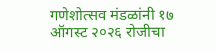गणेशोत्सव मंडळांनी १७ ऑगस्ट २०२६ रोजीचा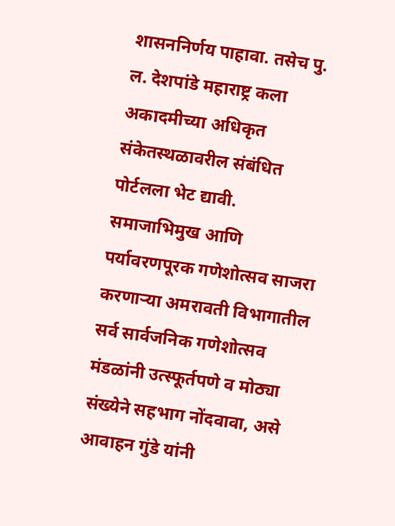शासननिर्णय पाहावा. तसेच पु. ल. देशपांडे महाराष्ट्र कला अकादमीच्या अधिकृत संकेतस्थळावरील संबंधित पोर्टलला भेट द्यावी. समाजाभिमुख आणि पर्यावरणपूरक गणेशोत्सव साजरा करणाऱ्या अमरावती विभागातील सर्व सार्वजनिक गणेशोत्सव मंडळांनी उत्स्फूर्तपणे व मोठ्या संख्येने सहभाग नोंदवावा, असे आवाहन गुंडे यांनी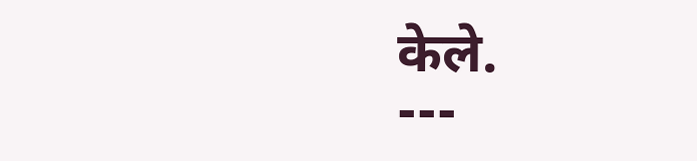केले.
---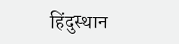हिंदुस्थान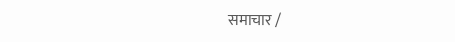समाचार /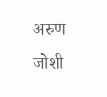अरुण जोशी